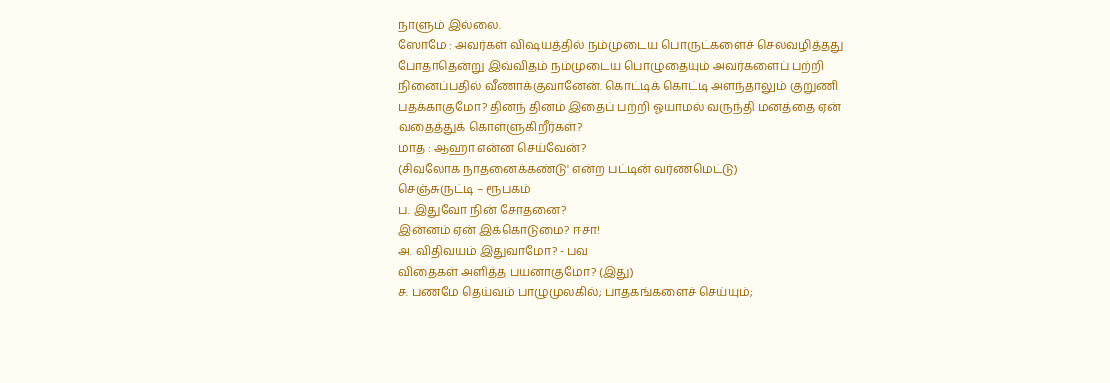நாளும் இல்லை.
ஸோமே : அவர்கள் விஷயத்தில் நம்முடைய பொருட்களைச் செலவழித்தது போதாதென்று இவ்விதம் நம்முடைய பொழுதையும் அவர்களைப் பற்றி நினைப்பதில் வீணாக்குவானேன். கொட்டிக் கொட்டி அளந்தாலும் குறுணி பதக்காகுமோ? தினந் தினம் இதைப் பற்றி ஓயாமல் வருந்தி மனத்தை ஏன் வதைத்துக் கொள்ளுகிறீர்கள்?
மாத : ஆஹா என்ன செய்வேன்?
(சிவலோக நாதனைக்கண்டு' என்ற பட்டின் வர்ணமெட்டு)
செஞ்சுருட்டி – ரூபகம்
ப. இதுவோ நின் சோதனை?
இன்னம் ஏன் இக்கொடுமை? ஈசா!
அ. விதிவயம் இதுவாமோ? - பவ
விதைகள் அளித்த பயனாகுமோ? (இது)
ச. பணமே தெய்வம் பாழுமுலகில்; பாதகங்களைச் செய்யும்;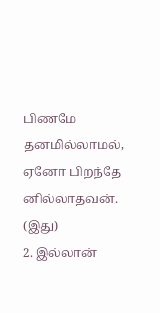பிணமே தனமில்லாமல், ஏனோ பிறந்தே னில்லாதவன். (இது)
2. இல்லான்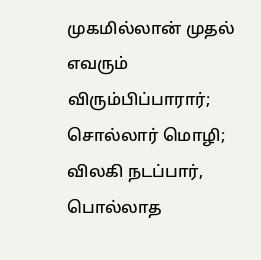முகமில்லான் முதல் எவரும் விரும்பிப்பாரார்;
சொல்லார் மொழி; விலகி நடப்பார்,
பொல்லாத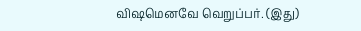விஷமெனவே வெறுப்பர். (இது)